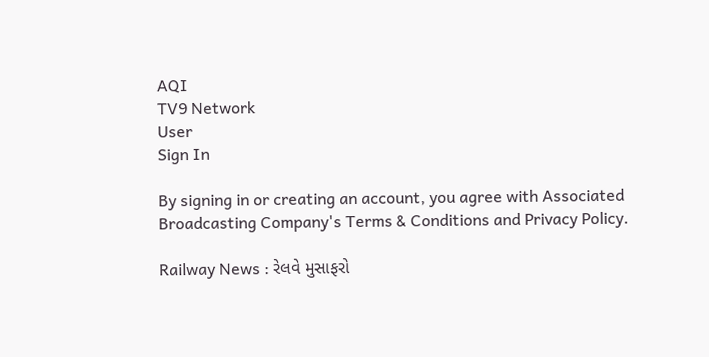AQI
TV9 Network
User
Sign In

By signing in or creating an account, you agree with Associated Broadcasting Company's Terms & Conditions and Privacy Policy.

Railway News : રેલવે મુસાફરો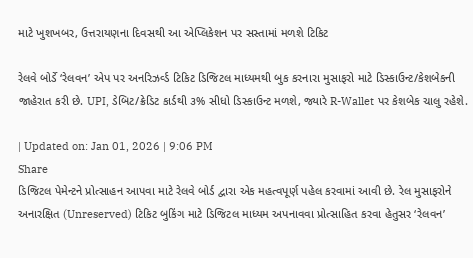માટે ખુશખબર, ઉત્તરાયણના દિવસથી આ એપ્લિકેશન પર સસ્તામાં મળશે ટિકિટ

રેલવે બોર્ડે ‘રેલવન’ એપ પર અનરિઝર્વ્ડ ટિકિટ ડિજિટલ માધ્યમથી બુક કરનારા મુસાફરો માટે ડિસ્કાઉન્ટ/કેશબેકની જાહેરાત કરી છે. UPI, ડેબિટ/ક્રેડિટ કાર્ડથી ૩% સીધો ડિસ્કાઉન્ટ મળશે, જ્યારે R-Wallet પર કેશબેક ચાલુ રહેશે.

| Updated on: Jan 01, 2026 | 9:06 PM
Share
ડિજિટલ પેમેન્ટને પ્રોત્સાહન આપવા માટે રેલવે બોર્ડ દ્વારા એક મહત્વપૂર્ણ પહેલ કરવામાં આવી છે. રેલ મુસાફરોને અનારક્ષિત (Unreserved) ટિકિટ બુકિંગ માટે ડિજિટલ માધ્યમ અપનાવવા પ્રોત્સાહિત કરવા હેતુસર ‘રેલવન’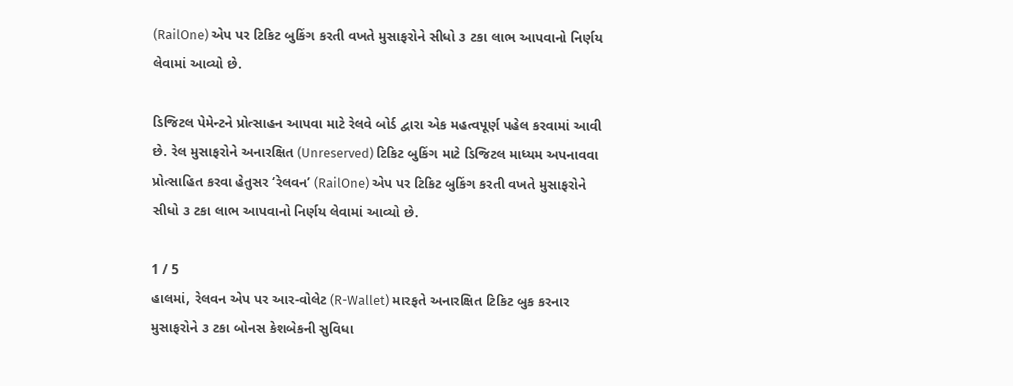(RailOne) એપ પર ટિકિટ બુકિંગ કરતી વખતે મુસાફરોને સીધો ૩ ટકા લાભ આપવાનો નિર્ણય લેવામાં આવ્યો છે.

ડિજિટલ પેમેન્ટને પ્રોત્સાહન આપવા માટે રેલવે બોર્ડ દ્વારા એક મહત્વપૂર્ણ પહેલ કરવામાં આવી છે. રેલ મુસાફરોને અનારક્ષિત (Unreserved) ટિકિટ બુકિંગ માટે ડિજિટલ માધ્યમ અપનાવવા પ્રોત્સાહિત કરવા હેતુસર ‘રેલવન’ (RailOne) એપ પર ટિકિટ બુકિંગ કરતી વખતે મુસાફરોને સીધો ૩ ટકા લાભ આપવાનો નિર્ણય લેવામાં આવ્યો છે.

1 / 5
હાલમાં, રેલવન એપ પર આર-વોલેટ (R-Wallet) મારફતે અનારક્ષિત ટિકિટ બુક કરનાર મુસાફરોને ૩ ટકા બોનસ કેશબેકની સુવિધા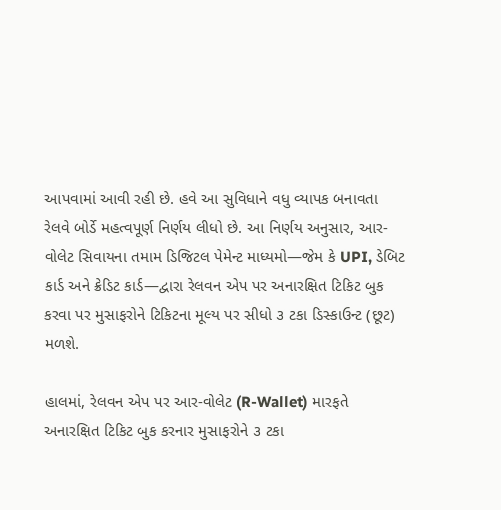આપવામાં આવી રહી છે. હવે આ સુવિધાને વધુ વ્યાપક બનાવતા રેલવે બોર્ડે મહત્વપૂર્ણ નિર્ણય લીધો છે. આ નિર્ણય અનુસાર, આર-વોલેટ સિવાયના તમામ ડિજિટલ પેમેન્ટ માધ્યમો—જેમ કે UPI, ડેબિટ કાર્ડ અને ક્રેડિટ કાર્ડ—દ્વારા રેલવન એપ પર અનારક્ષિત ટિકિટ બુક કરવા પર મુસાફરોને ટિકિટના મૂલ્ય પર સીધો ૩ ટકા ડિસ્કાઉન્ટ (છૂટ) મળશે.

હાલમાં, રેલવન એપ પર આર-વોલેટ (R-Wallet) મારફતે અનારક્ષિત ટિકિટ બુક કરનાર મુસાફરોને ૩ ટકા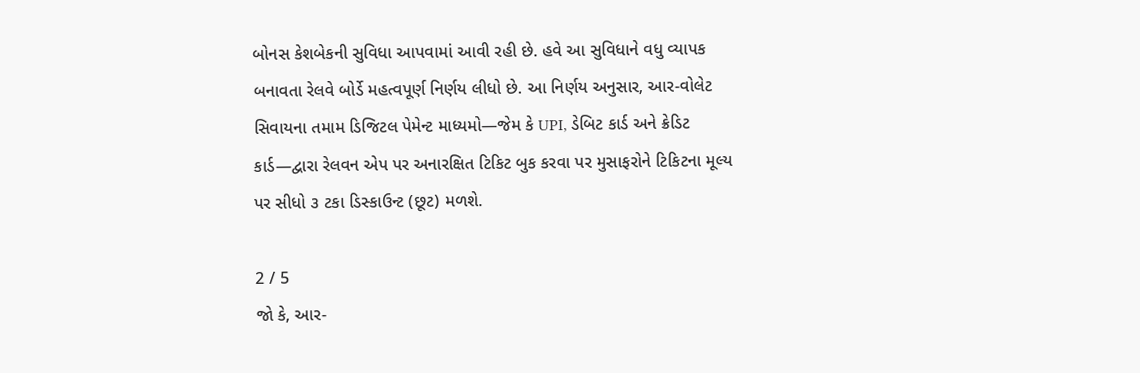બોનસ કેશબેકની સુવિધા આપવામાં આવી રહી છે. હવે આ સુવિધાને વધુ વ્યાપક બનાવતા રેલવે બોર્ડે મહત્વપૂર્ણ નિર્ણય લીધો છે. આ નિર્ણય અનુસાર, આર-વોલેટ સિવાયના તમામ ડિજિટલ પેમેન્ટ માધ્યમો—જેમ કે UPI, ડેબિટ કાર્ડ અને ક્રેડિટ કાર્ડ—દ્વારા રેલવન એપ પર અનારક્ષિત ટિકિટ બુક કરવા પર મુસાફરોને ટિકિટના મૂલ્ય પર સીધો ૩ ટકા ડિસ્કાઉન્ટ (છૂટ) મળશે.

2 / 5
જો કે, આર-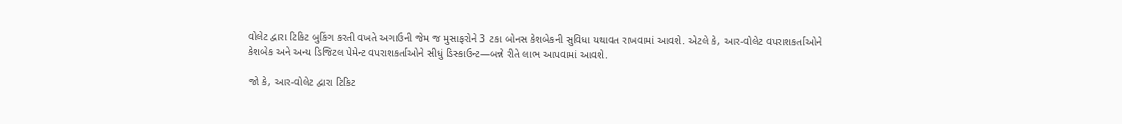વોલેટ દ્વારા ટિકિટ બુકિંગ કરતી વખતે અગાઉની જેમ જ મુસાફરોને 3 ટકા બોનસ કેશબેકની સુવિધા યથાવત રાખવામાં આવશે. એટલે કે, આર-વોલેટ વપરાશકર્તાઓને કેશબેક અને અન્ય ડિજિટલ પેમેન્ટ વપરાશકર્તાઓને સીધું ડિસ્કાઉન્ટ—બન્ને રીતે લાભ આપવામાં આવશે.

જો કે, આર-વોલેટ દ્વારા ટિકિટ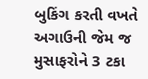બુકિંગ કરતી વખતે અગાઉની જેમ જ મુસાફરોને 3 ટકા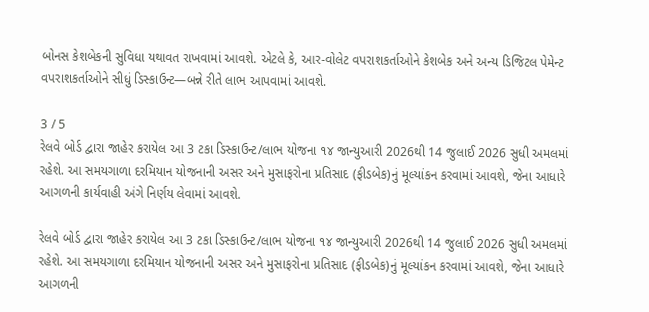બોનસ કેશબેકની સુવિધા યથાવત રાખવામાં આવશે. એટલે કે, આર-વોલેટ વપરાશકર્તાઓને કેશબેક અને અન્ય ડિજિટલ પેમેન્ટ વપરાશકર્તાઓને સીધું ડિસ્કાઉન્ટ—બન્ને રીતે લાભ આપવામાં આવશે.

3 / 5
રેલવે બોર્ડ દ્વારા જાહેર કરાયેલ આ 3 ટકા ડિસ્કાઉન્ટ/લાભ યોજના ૧૪ જાન્યુઆરી 2026થી 14 જુલાઈ 2026 સુધી અમલમાં રહેશે. આ સમયગાળા દરમિયાન યોજનાની અસર અને મુસાફરોના પ્રતિસાદ (ફીડબેક)નું મૂલ્યાંકન કરવામાં આવશે, જેના આધારે આગળની કાર્યવાહી અંગે નિર્ણય લેવામાં આવશે.

રેલવે બોર્ડ દ્વારા જાહેર કરાયેલ આ 3 ટકા ડિસ્કાઉન્ટ/લાભ યોજના ૧૪ જાન્યુઆરી 2026થી 14 જુલાઈ 2026 સુધી અમલમાં રહેશે. આ સમયગાળા દરમિયાન યોજનાની અસર અને મુસાફરોના પ્રતિસાદ (ફીડબેક)નું મૂલ્યાંકન કરવામાં આવશે, જેના આધારે આગળની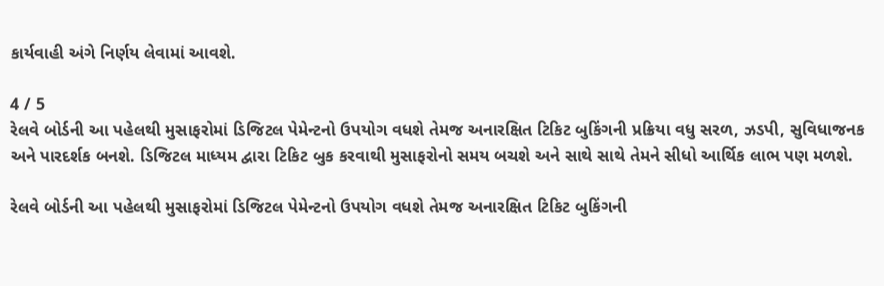કાર્યવાહી અંગે નિર્ણય લેવામાં આવશે.

4 / 5
રેલવે બોર્ડની આ પહેલથી મુસાફરોમાં ડિજિટલ પેમેન્ટનો ઉપયોગ વધશે તેમજ અનારક્ષિત ટિકિટ બુકિંગની પ્રક્રિયા વધુ સરળ, ઝડપી, સુવિધાજનક અને પારદર્શક બનશે. ડિજિટલ માધ્યમ દ્વારા ટિકિટ બુક કરવાથી મુસાફરોનો સમય બચશે અને સાથે સાથે તેમને સીધો આર્થિક લાભ પણ મળશે.

રેલવે બોર્ડની આ પહેલથી મુસાફરોમાં ડિજિટલ પેમેન્ટનો ઉપયોગ વધશે તેમજ અનારક્ષિત ટિકિટ બુકિંગની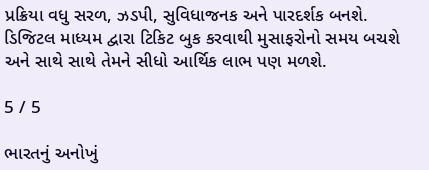પ્રક્રિયા વધુ સરળ, ઝડપી, સુવિધાજનક અને પારદર્શક બનશે. ડિજિટલ માધ્યમ દ્વારા ટિકિટ બુક કરવાથી મુસાફરોનો સમય બચશે અને સાથે સાથે તેમને સીધો આર્થિક લાભ પણ મળશે.

5 / 5

ભારતનું અનોખું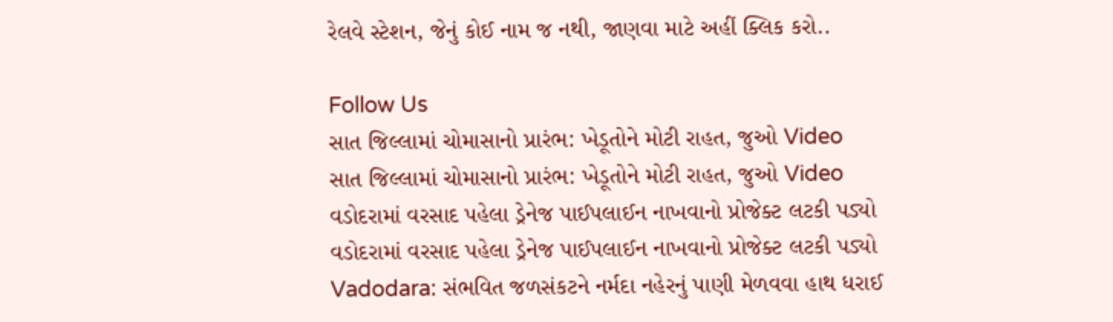રેલવે સ્ટેશન, જેનું કોઈ નામ જ નથી, જાણવા માટે અહીં ક્લિક કરો..

Follow Us
સાત જિલ્લામાં ચોમાસાનો પ્રારંભ: ખેડૂતોને મોટી રાહત, જુઓ Video
સાત જિલ્લામાં ચોમાસાનો પ્રારંભ: ખેડૂતોને મોટી રાહત, જુઓ Video
વડોદરામાં વરસાદ પહેલા ડ્રેનેજ પાઈપલાઈન નાખવાનો પ્રોજેક્ટ લટકી પડ્યો
વડોદરામાં વરસાદ પહેલા ડ્રેનેજ પાઈપલાઈન નાખવાનો પ્રોજેક્ટ લટકી પડ્યો
Vadodara: સંભવિત જળસંકટને નર્મદા નહેરનું પાણી મેળવવા હાથ ધરાઈ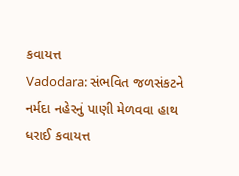કવાયત્ત
Vadodara: સંભવિત જળસંકટને નર્મદા નહેરનું પાણી મેળવવા હાથ ધરાઈ કવાયત્ત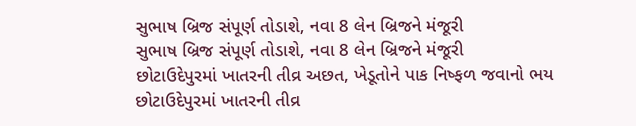સુભાષ બ્રિજ સંપૂર્ણ તોડાશે, નવા 8 લેન બ્રિજને મંજૂરી
સુભાષ બ્રિજ સંપૂર્ણ તોડાશે, નવા 8 લેન બ્રિજને મંજૂરી
છોટાઉદેપુરમાં ખાતરની તીવ્ર અછત, ખેડૂતોને પાક નિષ્ફળ જવાનો ભય
છોટાઉદેપુરમાં ખાતરની તીવ્ર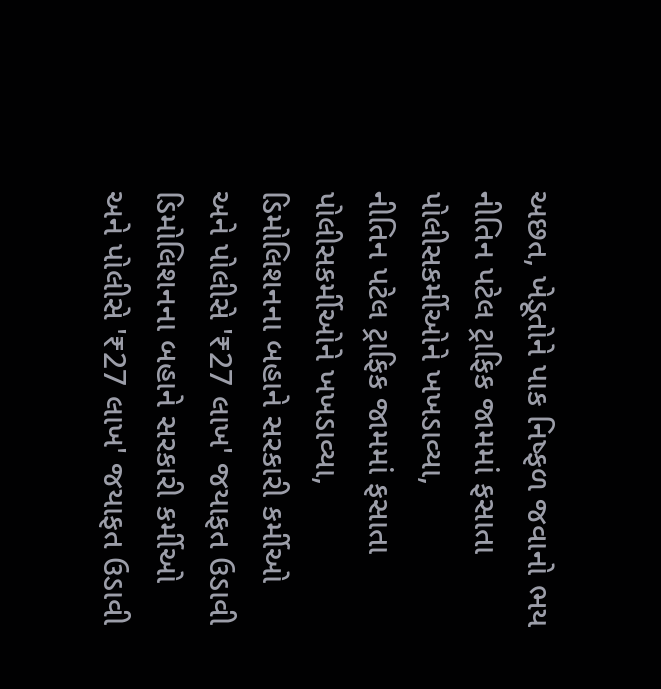અછત, ખેડૂતોને પાક નિષ્ફળ જવાનો ભય
નીતિન પટેલ ટ્રાફિક જામમાં ફસાતા પોલીસકર્મીઓને ખખડાવ્યા,
નીતિન પટેલ ટ્રાફિક જામમાં ફસાતા પોલીસકર્મીઓને ખખડાવ્યા,
ડિમોલિશનના બહાને સરકારી કર્મીઓ અને પોલીસે '₹27 લાખ' જયાફત ઉડાવી
ડિમોલિશનના બહાને સરકારી કર્મીઓ અને પોલીસે '₹27 લાખ' જયાફત ઉડાવી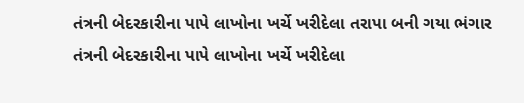તંત્રની બેદરકારીના પાપે લાખોના ખર્ચે ખરીદેલા તરાપા બની ગયા ભંગાર
તંત્રની બેદરકારીના પાપે લાખોના ખર્ચે ખરીદેલા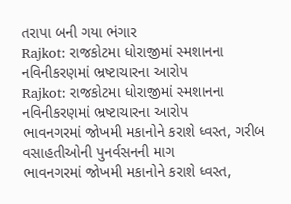તરાપા બની ગયા ભંગાર
Rajkot: રાજકોટમા ધોરાજીમાં સ્મશાનના નવિનીકરણમાં ભ્રષ્ટાચારના આરોપ
Rajkot: રાજકોટમા ધોરાજીમાં સ્મશાનના નવિનીકરણમાં ભ્રષ્ટાચારના આરોપ
ભાવનગરમાં જોખમી મકાનોને કરાશે ધ્વસ્ત, ગરીબ વસાહતીઓની પુનર્વસનની માગ
ભાવનગરમાં જોખમી મકાનોને કરાશે ધ્વસ્ત,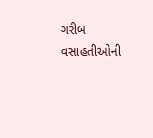ગરીબ વસાહતીઓની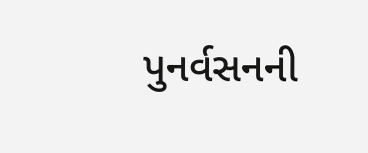પુનર્વસનની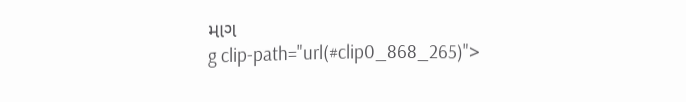માગ
g clip-path="url(#clip0_868_265)">